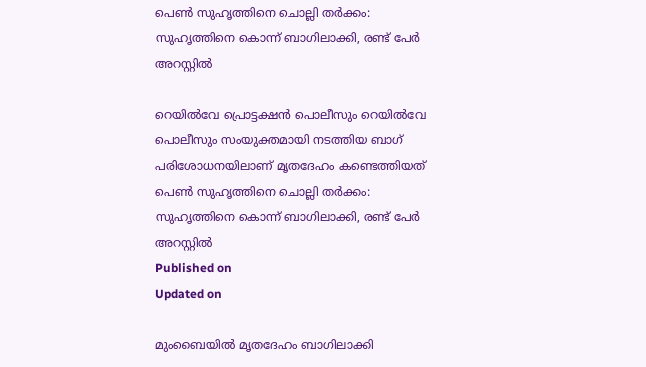പെൺ സുഹൃത്തിനെ ചൊല്ലി തർക്കം: സുഹൃത്തിനെ കൊന്ന് ബാഗിലാക്കി, രണ്ട് പേർ അറസ്റ്റിൽ

റെയിൽവേ പ്രൊട്ടക്ഷൻ പൊലീസും റെയിൽവേ പൊലീസും സംയുക്തമായി നടത്തിയ ബാഗ് പരിശോധനയിലാണ് മൃതദേഹം കണ്ടെത്തിയത്
പെൺ സുഹൃത്തിനെ ചൊല്ലി തർക്കം: സുഹൃത്തിനെ കൊന്ന് ബാഗിലാക്കി, രണ്ട് പേർ അറസ്റ്റിൽ
Published on
Updated on

മുംബൈയിൽ മൃതദേഹം ബാഗിലാക്കി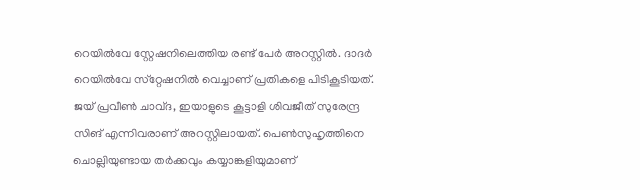റെയിൽവേ സ്റ്റേഷനിലെത്തിയ രണ്ട് പേർ അറസ്റ്റിൽ. ദാദർ റെയിൽവേ സ്‌റ്റേഷനിൽ വെച്ചാണ് പ്രതികളെ പിടികൂടിയത്. ജയ് പ്രവീൺ ചാവ്ദ, ഇയാളുടെ കൂട്ടാളി ശിവജീത് സുരേന്ദ്ര സിങ് എന്നിവരാണ് അറസ്റ്റിലായത്. പെൺസുഹൃത്തിനെ ചൊല്ലിയുണ്ടായ തർക്കവും കയ്യാങ്കളിയുമാണ്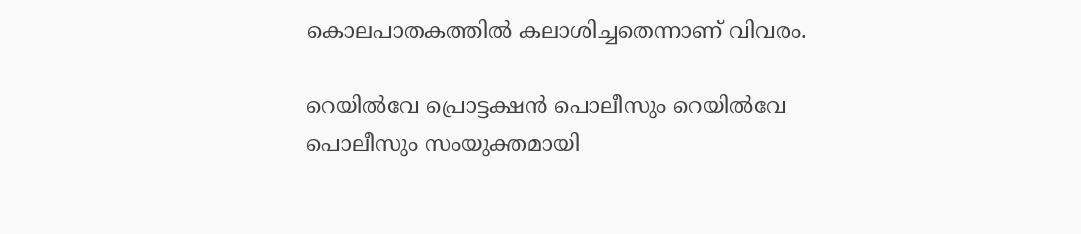കൊലപാതകത്തിൽ കലാശിച്ചതെന്നാണ് വിവരം.

റെയിൽവേ പ്രൊട്ടക്ഷൻ പൊലീസും റെയിൽവേ പൊലീസും സംയുക്തമായി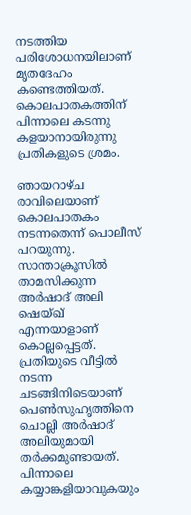നടത്തിയ പരിശോധനയിലാണ് മൃതദേഹം കണ്ടെത്തിയത്. കൊലപാതകത്തിന് പിന്നാലെ കടന്നു കളയാനായിരുന്നു പ്രതികളുടെ ശ്രമം.

ഞായറാഴ്ച രാവിലെയാണ് കൊലപാതകം നടന്നതെന്ന് പൊലീസ് പറയുന്നു. സാന്താക്രൂസിൽ താമസിക്കുന്ന അർഷാദ് അലി ഷെയ്ഖ് എന്നയാളാണ് കൊല്ലപ്പെട്ടത്. പ്രതിയുടെ വീട്ടിൽ നടന്ന ചടങ്ങിനിടെയാണ് പെൺസുഹൃത്തിനെ ചൊല്ലി അർഷാദ് അലിയുമായി തർക്കമുണ്ടായത്. പിന്നാലെ കയ്യാങ്കളിയാവുകയും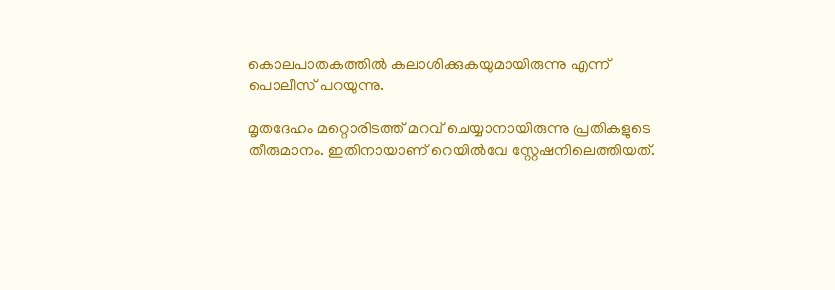കൊലപാതകത്തിൽ കലാശിക്കുകയുമായിരുന്നു എന്ന് പൊലീസ് പറയുന്നു.

മൃതദേഹം മറ്റൊരിടത്ത് മറവ് ചെയ്യാനായിരുന്നു പ്രതികളുടെ തീരുമാനം. ഇതിനായാണ് റെയിൽവേ സ്റ്റേഷനിലെത്തിയത്.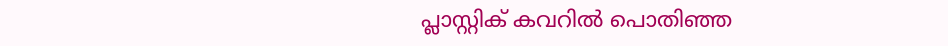പ്ലാസ്റ്റിക് കവറിൽ പൊതിഞ്ഞ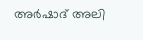അർഷാദ് അലി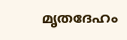മൃതദേഹം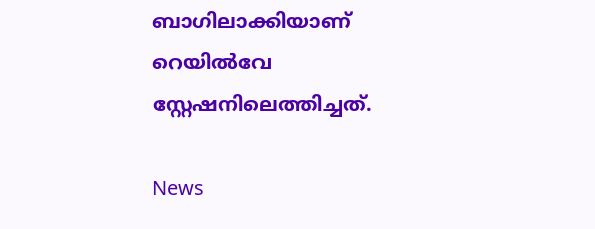ബാഗിലാക്കിയാണ് റെയിൽവേ സ്റ്റേഷനിലെത്തിച്ചത്.

News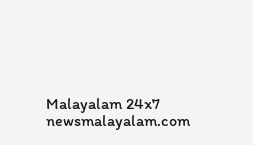Malayalam 24x7
newsmalayalam.com